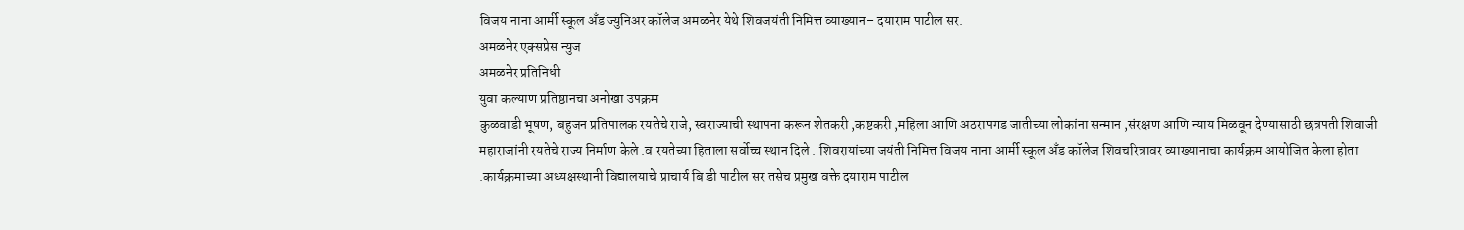विजय नाना आर्मी स्कूल अँड ज्युनिअर कॉलेज अमळनेर येथे शिवजयंती निमित्त व्याख्यान– दयाराम पाटील सर.
अमळनेर एक्सप्रेस न्युज
अमळनेर प्रतिनिधी
युवा कल्याण प्रतिष्ठानचा अनोखा उपक्रम
कुळवाडी भूषण, बहुजन प्रतिपालक रयतेचे राजे, स्वराज्याची स्थापना करून शेतकरी ,कष्टकरी ,महिला आणि अठरापगड जातीच्या लोकांना सन्मान ,संरक्षण आणि न्याय मिळवून देण्यासाठी छत्रपती शिवाजी महाराजांनी रयतेचे राज्य निर्माण केले .व रयतेच्या हिताला सर्वोच्च स्थान दिले . शिवरायांच्या जयंती निमित्त विजय नाना आर्मी स्कूल अँड कॉलेज शिवचरित्रावर व्याख्यानाचा कार्यक्रम आयोजित केला होता .कार्यक्रमाच्या अध्यक्षस्थानी विद्यालयाचे प्राचार्य बि डी पाटील सर तसेच प्रमुख वक्ते दयाराम पाटील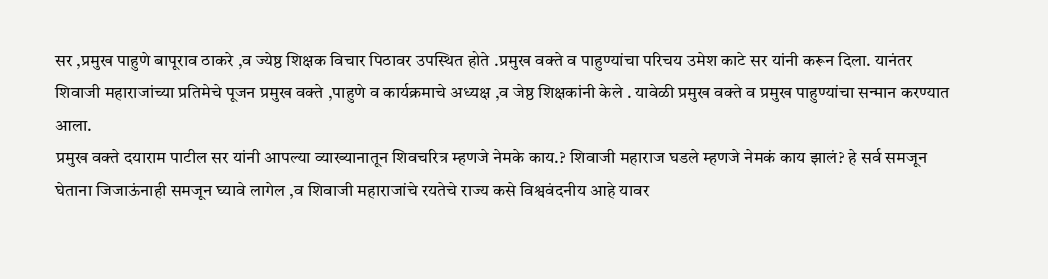सर ,प्रमुख पाहुणे बापूराव ठाकरे ,व ज्येष्ठ शिक्षक विचार पिठावर उपस्थित होते .प्रमुख वक्ते व पाहुण्यांचा परिचय उमेश काटे सर यांनी करून दिला. यानंतर शिवाजी महाराजांच्या प्रतिमेचे पूजन प्रमुख वक्ते ,पाहुणे व कार्यक्रमाचे अध्यक्ष ,व जेष्ठ शिक्षकांनी केले . यावेळी प्रमुख वक्ते व प्रमुख पाहुण्यांचा सन्मान करण्यात आला.
प्रमुख वक्ते दयाराम पाटील सर यांनी आपल्या व्याख्यानातून शिवचरित्र म्हणजे नेमके काय.? शिवाजी महाराज घडले म्हणजे नेमकं काय झालं? हे सर्व समजून घेताना जिजाऊंनाही समजून घ्यावे लागेल ,व शिवाजी महाराजांचे रयतेचे राज्य कसे विश्ववंदनीय आहे यावर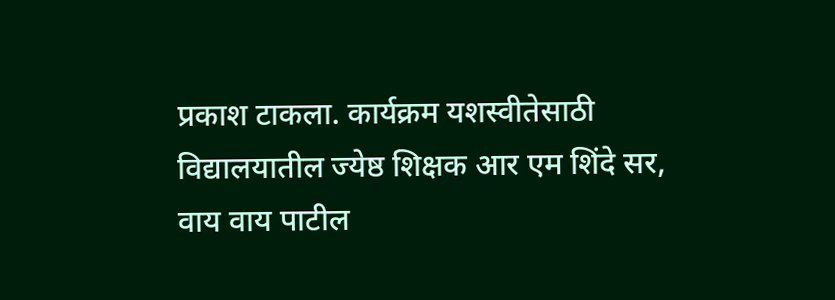प्रकाश टाकला. कार्यक्रम यशस्वीतेसाठी विद्यालयातील ज्येष्ठ शिक्षक आर एम शिंदे सर, वाय वाय पाटील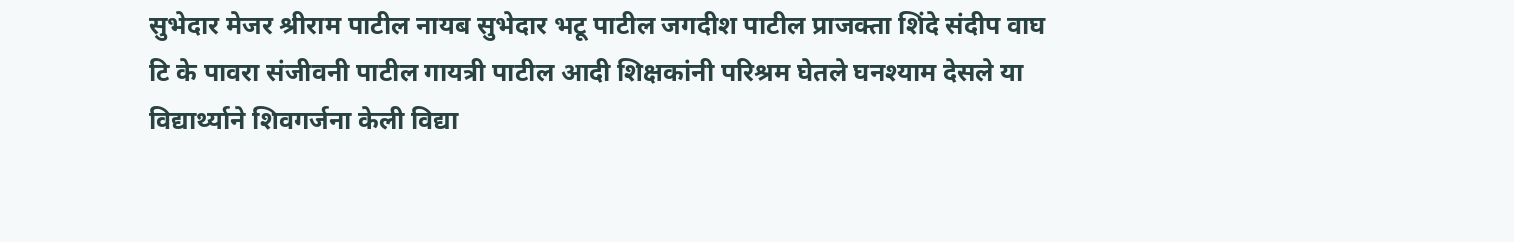सुभेदार मेजर श्रीराम पाटील नायब सुभेदार भटू पाटील जगदीश पाटील प्राजक्ता शिंदे संदीप वाघ टि के पावरा संजीवनी पाटील गायत्री पाटील आदी शिक्षकांनी परिश्रम घेतले घनश्याम देसले या विद्यार्थ्याने शिवगर्जना केली विद्या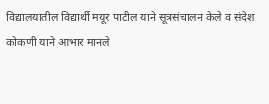विद्यालयातील विद्यार्थी मयूर पाटील याने सूत्रसंचालन केले व संदेश कोकणी याने आभार मानले